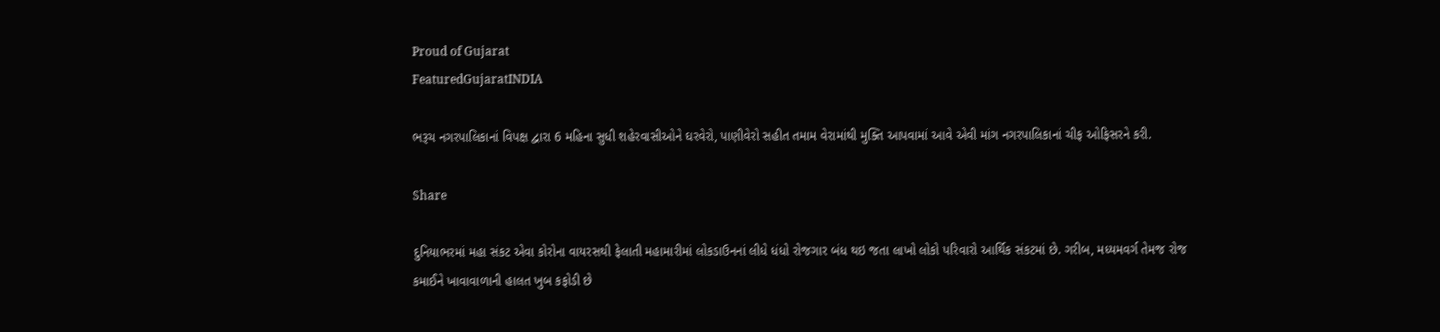Proud of Gujarat
FeaturedGujaratINDIA

ભરૂચ નગરપાલિકાનાં વિપક્ષ દ્વારા 6 મહિના સુધી શહેરવાસીઓને ઘરવેરો, પાણીવેરો સહીત તમામ વેરામાંથી મુક્તિ આપવામાં આવે એવી માંગ નગરપાલિકાનાં ચીફ ઓફિસરને કરી.

Share

દુનિયાભરમાં મહા સંકટ એવા કોરોના વાયરસથી ફેલાતી મહામારીમાં લોકડાઉનનાં લીધે ધંધો રોજગાર બંધ થઇ જતા લાખો લોકો પરિવારો આર્થિક સંકટમાં છે. ગરીબ, મધ્યમવર્ગ તેમજ રોજ કમાઈને ખાવાવાળાની હાલત ખુબ કફોડી છે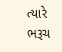ત્યારે ભરૂચ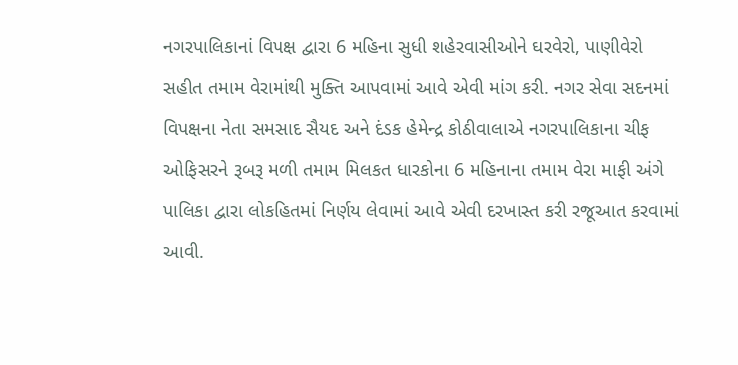નગરપાલિકાનાં વિપક્ષ દ્વારા 6 મહિના સુધી શહેરવાસીઓને ઘરવેરો, પાણીવેરો સહીત તમામ વેરામાંથી મુક્તિ આપવામાં આવે એવી માંગ કરી. નગર સેવા સદનમાં વિપક્ષના નેતા સમસાદ સૈયદ અને દંડક હેમેન્દ્ર કોઠીવાલાએ નગરપાલિકાના ચીફ ઓફિસરને રૂબરૂ મળી તમામ મિલકત ધારકોના 6 મહિનાના તમામ વેરા માફી અંગે પાલિકા દ્વારા લોકહિતમાં નિર્ણય લેવામાં આવે એવી દરખાસ્ત કરી રજૂઆત કરવામાં આવી.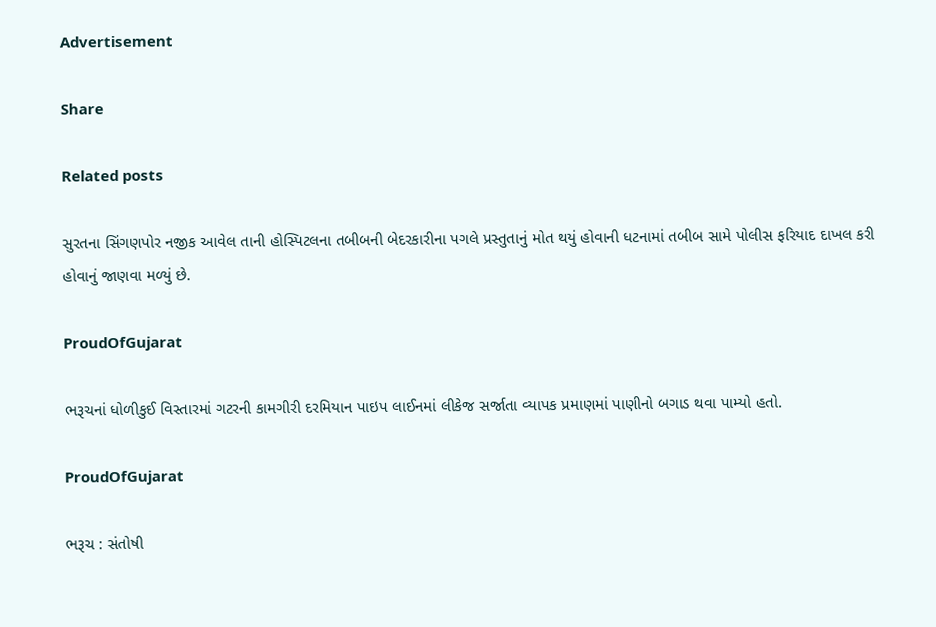Advertisement

Share

Related posts

સુરતના સિંગણપોર નજીક આવેલ તાની હોસ્પિટલના તબીબની બેદરકારીના પગલે પ્રસ્તુતાનું મોત થયું હોવાની ધટનામાં તબીબ સામે પોલીસ ફરિયાદ દાખલ કરી હોવાનું જાણવા મળ્યું છે.

ProudOfGujarat

ભરૂચનાં ધોળીકુઈ વિસ્તારમાં ગટરની કામગીરી દરમિયાન પાઇપ લાઈનમાં લીકેજ સર્જાતા વ્યાપક પ્રમાણમાં પાણીનો બગાડ થવા પામ્યો હતો.

ProudOfGujarat

ભરૂચ : સંતોષી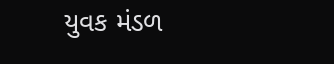યુવક મંડળ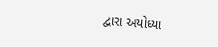દ્વારા અયોધ્યા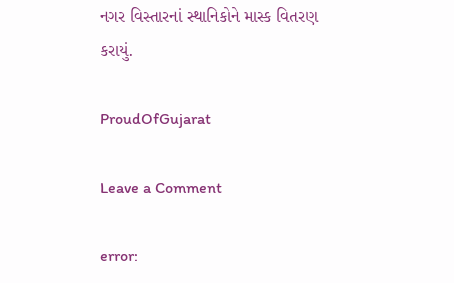નગર વિસ્તારનાં સ્થાનિકોને માસ્ક વિતરણ કરાયું.

ProudOfGujarat

Leave a Comment

error: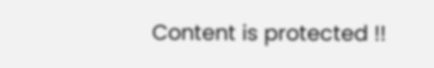Content is protected !!